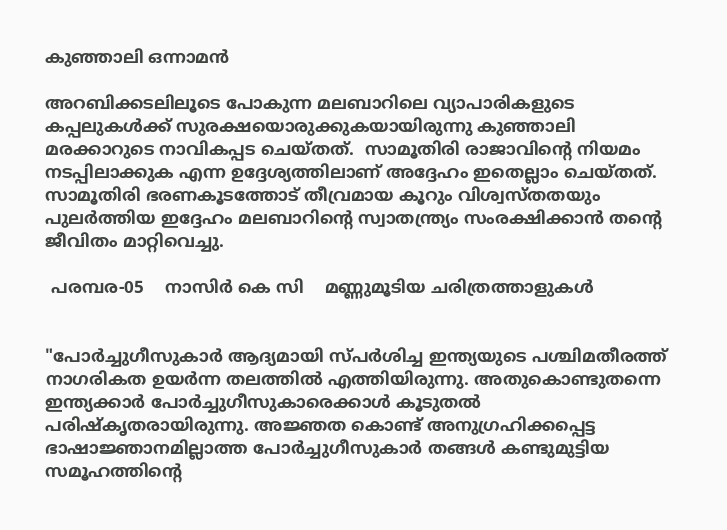കുഞ്ഞാലി ഒന്നാമൻ

അറബിക്കടലിലൂടെ പോകുന്ന മലബാറിലെ വ്യാപാരികളുടെ കപ്പലുകൾക്ക് സുരക്ഷയൊരുക്കുകയായിരുന്നു കുഞ്ഞാലി മരക്കാറുടെ നാവികപ്പട ചെയ്തത്.  സാമൂതിരി രാജാവിൻ്റെ നിയമം നടപ്പിലാക്കുക എന്ന ഉദ്ദേശ്യത്തിലാണ് അദ്ദേഹം ഇതെല്ലാം ചെയ്തത്. സാമൂതിരി ഭരണകൂടത്തോട് തീവ്രമായ കൂറും വിശ്വസ്തതയും പുലർത്തിയ ഇദ്ദേഹം മലബാറിന്റെ സ്വാതന്ത്ര്യം സംരക്ഷിക്കാൻ തന്റെ ജീവിതം മാറ്റിവെച്ചു.

 പരമ്പര-05    നാസിർ കെ സി    മണ്ണുമൂടിയ ചരിത്രത്താളുകൾ


"പോർച്ചുഗീസുകാർ ആദ്യമായി സ്പർശിച്ച ഇന്ത്യയുടെ പശ്ചിമതീരത്ത് നാഗരികത ഉയർന്ന തലത്തിൽ എത്തിയിരുന്നു. അതുകൊണ്ടുതന്നെ ഇന്ത്യക്കാർ പോർച്ചുഗീസുകാരെക്കാൾ കൂടുതൽ പരിഷ്കൃതരായിരുന്നു. അജ്ഞത കൊണ്ട് അനുഗ്രഹിക്കപ്പെട്ട ഭാഷാജ്ഞാനമില്ലാത്ത പോർച്ചുഗീസുകാർ തങ്ങൾ കണ്ടുമുട്ടിയ സമൂഹത്തിൻ്റെ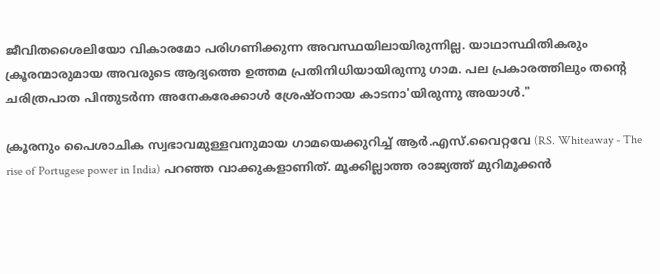ജീവിതശൈലിയോ വികാരമോ പരിഗണിക്കുന്ന അവസ്ഥയിലായിരുന്നില്ല. യാഥാസ്ഥിതികരും ക്രൂരന്മാരുമായ അവരുടെ ആദ്യത്തെ ഉത്തമ പ്രതിനിധിയായിരുന്നു ഗാമ. പല പ്രകാരത്തിലും തന്റെ ചരിത്രപാത പിന്തുടർന്ന അനേകരേക്കാൾ ശ്രേഷ്ഠനായ കാടനാ'യിരുന്നു അയാൾ."

ക്രൂരനും പൈശാചിക സ്വഭാവമുള്ളവനുമായ ഗാമയെക്കുറിച്ച് ആർ.എസ്.വൈറ്റവേ (RS. Whiteaway - The rise of Portugese power in India) പറഞ്ഞ വാക്കുകളാണിത്. മൂക്കില്ലാത്ത രാജ്യത്ത് മുറിമൂക്കൻ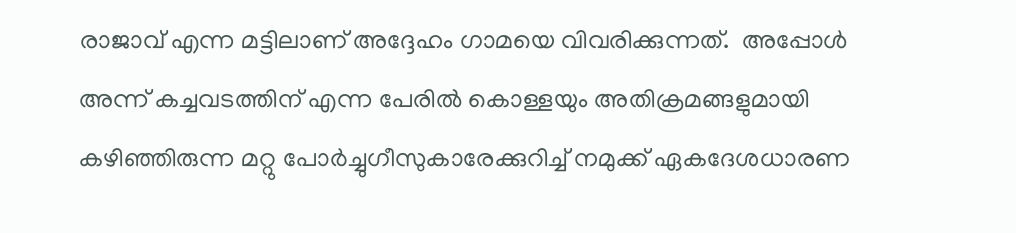രാജാവ് എന്ന മട്ടിലാണ് അദ്ദേഹം ഗാമയെ വിവരിക്കുന്നത്.  അപ്പോൾ അന്ന് കച്ചവടത്തിന് എന്ന പേരിൽ കൊള്ളയും അതിക്രമങ്ങളുമായി കഴിഞ്ഞിരുന്ന മറ്റു പോർച്ചുഗീസുകാരേക്കുറിച്ച് നമുക്ക് ഏകദേശധാരണ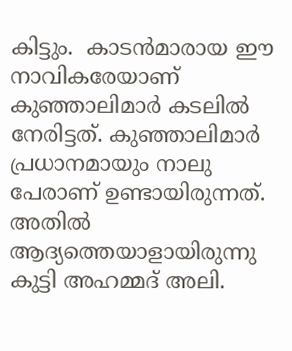കിട്ടും.  കാടൻമാരായ ഈ നാവികരേയാണ് കുഞ്ഞാലിമാർ കടലിൽ നേരിട്ടത്. കുഞ്ഞാലിമാർ പ്രധാനമായും നാലു പേരാണ് ഉണ്ടായിരുന്നത്. അതിൽ ആദ്യത്തെയാളായിരുന്നു കുട്ടി അഹമ്മദ് അലി.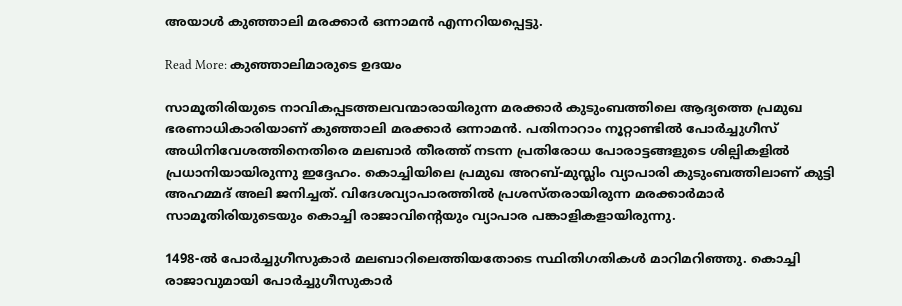അയാൾ കുഞ്ഞാലി മരക്കാർ ഒന്നാമൻ എന്നറിയപ്പെട്ടു.

Read More: കുഞ്ഞാലിമാരുടെ ഉദയം

സാമൂതിരിയുടെ നാവികപ്പടത്തലവന്മാരായിരുന്ന മരക്കാർ കുടുംബത്തിലെ ആദ്യത്തെ പ്രമുഖ ഭരണാധികാരിയാണ് കുഞ്ഞാലി മരക്കാർ ഒന്നാമൻ. പതിനാറാം നൂറ്റാണ്ടിൽ പോർച്ചുഗീസ് അധിനിവേശത്തിനെതിരെ മലബാർ തീരത്ത് നടന്ന പ്രതിരോധ പോരാട്ടങ്ങളുടെ ശില്പികളിൽ പ്രധാനിയായിരുന്നു ഇദ്ദേഹം. കൊച്ചിയിലെ പ്രമുഖ അറബ്-മുസ്ലിം വ്യാപാരി കുടുംബത്തിലാണ് കുട്ടി അഹമ്മദ് അലി ജനിച്ചത്. വിദേശവ്യാപാരത്തിൽ പ്രശസ്തരായിരുന്ന മരക്കാർമാർ സാമൂതിരിയുടെയും കൊച്ചി രാജാവിന്റെയും വ്യാപാര പങ്കാളികളായിരുന്നു.

1498-ൽ പോർച്ചുഗീസുകാർ മലബാറിലെത്തിയതോടെ സ്ഥിതിഗതികൾ മാറിമറിഞ്ഞു. കൊച്ചി രാജാവുമായി പോർച്ചുഗീസുകാർ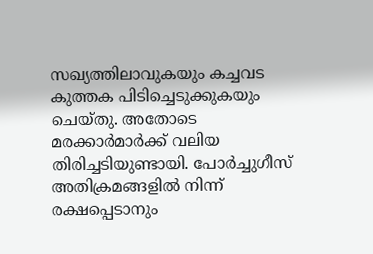സഖ്യത്തിലാവുകയും കച്ചവട കുത്തക പിടിച്ചെടുക്കുകയും ചെയ്തു. അതോടെ മരക്കാർമാർക്ക് വലിയ തിരിച്ചടിയുണ്ടായി. പോർച്ചുഗീസ് അതിക്രമങ്ങളിൽ നിന്ന് രക്ഷപ്പെടാനും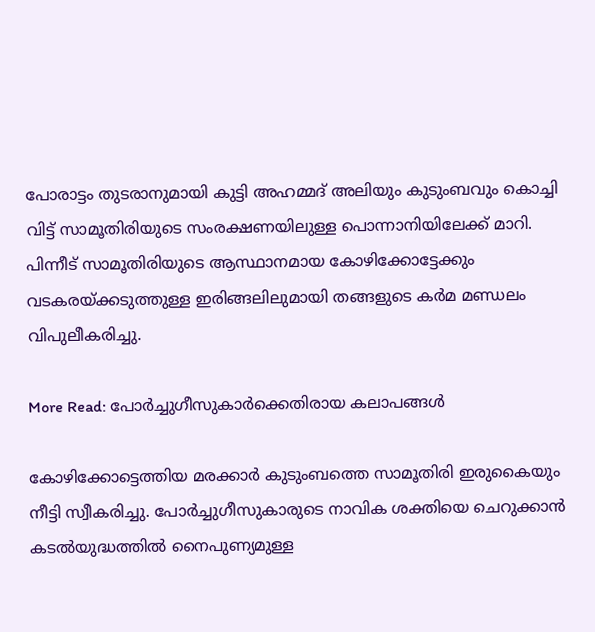പോരാട്ടം തുടരാനുമായി കുട്ടി അഹമ്മദ് അലിയും കുടുംബവും കൊച്ചി വിട്ട് സാമൂതിരിയുടെ സംരക്ഷണയിലുള്ള പൊന്നാനിയിലേക്ക് മാറി. പിന്നീട് സാമൂതിരിയുടെ ആസ്ഥാനമായ കോഴിക്കോട്ടേക്കും വടകരയ്ക്കടുത്തുള്ള ഇരിങ്ങലിലുമായി തങ്ങളുടെ കർമ മണ്ഡലം വിപുലീകരിച്ചു.

More Read: പോർച്ചുഗീസുകാർക്കെതിരായ കലാപങ്ങൾ

കോഴിക്കോട്ടെത്തിയ മരക്കാർ കുടുംബത്തെ സാമൂതിരി ഇരുകൈയും നീട്ടി സ്വീകരിച്ചു. പോർച്ചുഗീസുകാരുടെ നാവിക ശക്തിയെ ചെറുക്കാൻ കടൽയുദ്ധത്തിൽ നൈപുണ്യമുള്ള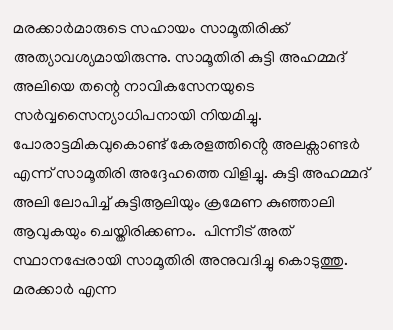മരക്കാർമാരുടെ സഹായം സാമൂതിരിക്ക് അത്യാവശ്യമായിരുന്നു. സാമൂതിരി കുട്ടി അഹമ്മദ് അലിയെ തന്റെ നാവികസേനയുടെ സർവ്വസൈന്യാധിപനായി നിയമിച്ചു. പോരാട്ടമികവുകൊണ്ട് കേരളത്തിൻ്റെ അലക്സാണ്ടർ എന്ന് സാമൂതിരി അദ്ദേഹത്തെ വിളിച്ചു. കുട്ടി അഹമ്മദ് അലി ലോപിച്ച് കുട്ടിആലിയും ക്രമേണ കുഞ്ഞാലി ആവുകയും ചെയ്തിരിക്കണം.  പിന്നീട് അത് സ്ഥാനപ്പേരായി സാമൂതിരി അനുവദിച്ചു കൊടുത്തു. മരക്കാർ എന്ന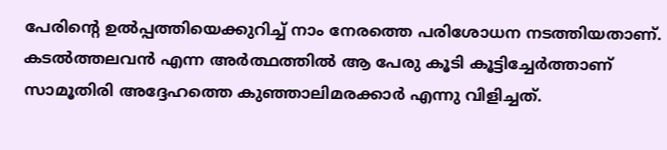പേരിൻ്റെ ഉൽപ്പത്തിയെക്കുറിച്ച് നാം നേരത്തെ പരിശോധന നടത്തിയതാണ്. കടൽത്തലവൻ എന്ന അർത്ഥത്തിൽ ആ പേരു കൂടി കൂട്ടിച്ചേർത്താണ് സാമൂതിരി അദ്ദേഹത്തെ കുഞ്ഞാലിമരക്കാർ എന്നു വിളിച്ചത്.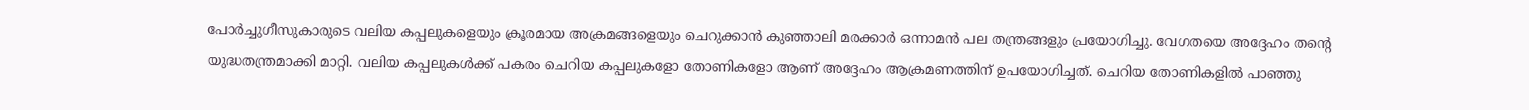പോർച്ചുഗീസുകാരുടെ വലിയ കപ്പലുകളെയും ക്രൂരമായ അക്രമങ്ങളെയും ചെറുക്കാൻ കുഞ്ഞാലി മരക്കാർ ഒന്നാമൻ പല തന്ത്രങ്ങളും പ്രയോഗിച്ചു. വേഗതയെ അദ്ദേഹം തൻ്റെ യുദ്ധതന്ത്രമാക്കി മാറ്റി. വലിയ കപ്പലുകൾക്ക് പകരം ചെറിയ കപ്പലുകളോ തോണികളോ ആണ് അദ്ദേഹം ആക്രമണത്തിന് ഉപയോഗിച്ചത്. ചെറിയ തോണികളിൽ പാഞ്ഞു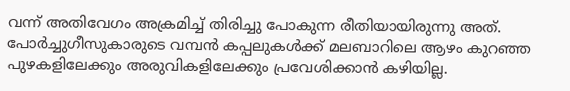വന്ന് അതിവേഗം അക്രമിച്ച് തിരിച്ചു പോകുന്ന രീതിയായിരുന്നു അത്. പോർച്ചുഗീസുകാരുടെ വമ്പൻ കപ്പലുകൾക്ക് മലബാറിലെ ആഴം കുറഞ്ഞ പുഴകളിലേക്കും അരുവികളിലേക്കും പ്രവേശിക്കാൻ കഴിയില്ല.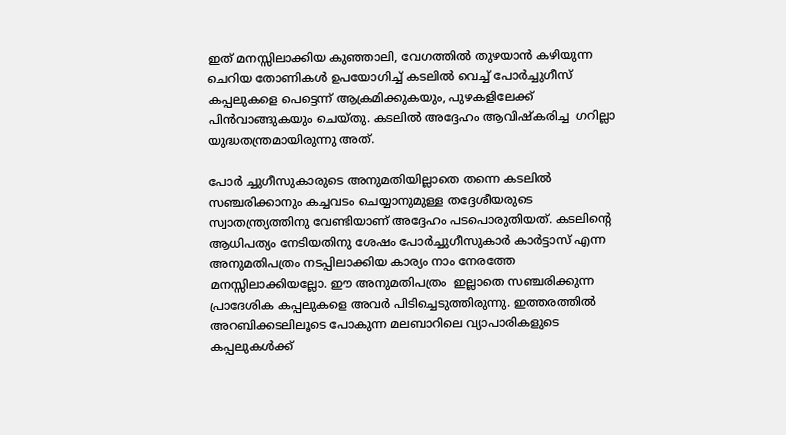ഇത് മനസ്സിലാക്കിയ കുഞ്ഞാലി, വേഗത്തിൽ തുഴയാൻ കഴിയുന്ന ചെറിയ തോണികൾ ഉപയോഗിച്ച് കടലിൽ വെച്ച് പോർച്ചുഗീസ് കപ്പലുകളെ പെട്ടെന്ന് ആക്രമിക്കുകയും, പുഴകളിലേക്ക് പിൻവാങ്ങുകയും ചെയ്തു. കടലിൽ അദ്ദേഹം ആവിഷ്കരിച്ച  ഗറില്ലാ യുദ്ധതന്ത്രമായിരുന്നു അത്.

പോർ ച്ചുഗീസുകാരുടെ അനുമതിയില്ലാതെ തന്നെ കടലിൽ സഞ്ചരിക്കാനും കച്ചവടം ചെയ്യാനുമുള്ള തദ്ദേശീയരുടെ സ്വാതന്ത്ര്യത്തിനു വേണ്ടിയാണ് അദ്ദേഹം പടപൊരുതിയത്. കടലിൻ്റെ ആധിപത്യം നേടിയതിനു ശേഷം പോർച്ചുഗീസുകാർ കാർട്ടാസ് എന്ന അനുമതിപത്രം നടപ്പിലാക്കിയ കാര്യം നാം നേരത്തേ മനസ്സിലാക്കിയല്ലോ. ഈ അനുമതിപത്രം  ഇല്ലാതെ സഞ്ചരിക്കുന്ന പ്രാദേശിക കപ്പലുകളെ അവർ പിടിച്ചെടുത്തിരുന്നു. ഇത്തരത്തിൽ അറബിക്കടലിലൂടെ പോകുന്ന മലബാറിലെ വ്യാപാരികളുടെ കപ്പലുകൾക്ക്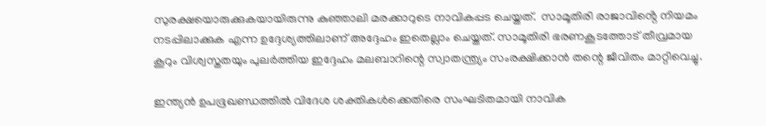സുരക്ഷയൊരുക്കുകയായിരുന്നു കുഞ്ഞാലി മരക്കാറുടെ നാവികപ്പട ചെയ്തത്.  സാമൂതിരി രാജാവിൻ്റെ നിയമം നടപ്പിലാക്കുക എന്ന ഉദ്ദേശ്യത്തിലാണ് അദ്ദേഹം ഇതെല്ലാം ചെയ്തത്. സാമൂതിരി ഭരണകൂടത്തോട് തീവ്രമായ കൂറും വിശ്വസ്തതയും പുലർത്തിയ ഇദ്ദേഹം മലബാറിന്റെ സ്വാതന്ത്ര്യം സംരക്ഷിക്കാൻ തന്റെ ജീവിതം മാറ്റിവെച്ചു.

ഇന്ത്യൻ ഉപഭൂഖണ്ഡത്തിൽ വിദേശ ശക്തികൾക്കെതിരെ സംഘടിതമായി നാവിക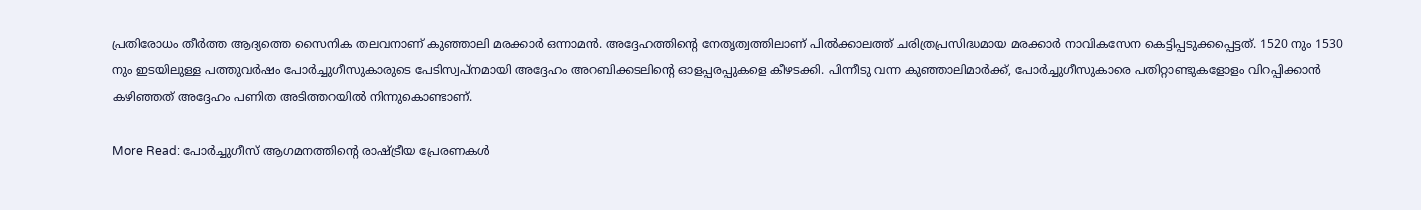പ്രതിരോധം തീർത്ത ആദ്യത്തെ സൈനിക തലവനാണ് കുഞ്ഞാലി മരക്കാർ ഒന്നാമൻ. അദ്ദേഹത്തിന്റെ നേതൃത്വത്തിലാണ് പിൽക്കാലത്ത് ചരിത്രപ്രസിദ്ധമായ മരക്കാർ നാവികസേന കെട്ടിപ്പടുക്കപ്പെട്ടത്. 1520 നും 1530 നും ഇടയിലുള്ള പത്തുവർഷം പോർച്ചുഗീസുകാരുടെ പേടിസ്വപ്നമായി അദ്ദേഹം അറബിക്കടലിൻ്റെ ഓളപ്പരപ്പുകളെ കീഴടക്കി. പിന്നീടു വന്ന കുഞ്ഞാലിമാർക്ക്, പോർച്ചുഗീസുകാരെ പതിറ്റാണ്ടുകളോളം വിറപ്പിക്കാൻ കഴിഞ്ഞത് അദ്ദേഹം പണിത അടിത്തറയിൽ നിന്നുകൊണ്ടാണ്.

More Read: പോർച്ചുഗീസ് ആഗമനത്തിന്‍റെ രാഷ്ട്രീയ പ്രേരണകള്‍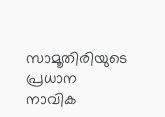സാമൂതിരിയുടെ പ്രധാന നാവിക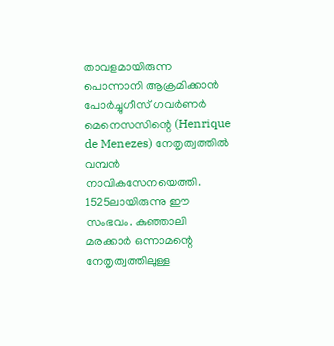താവളമായിരുന്ന പൊന്നാനി ആക്രമിക്കാൻ പോർച്ചുഗീസ് ഗവർണർ മെനെസസിന്റെ (Henrique de Menezes) നേതൃത്വത്തിൽ വമ്പൻ നാവികസേനയെത്തി. 1525ലായിരുന്നു ഈ സംഭവം. കുഞ്ഞാലി മരക്കാർ ഒന്നാമന്റെ നേതൃത്വത്തിലുള്ള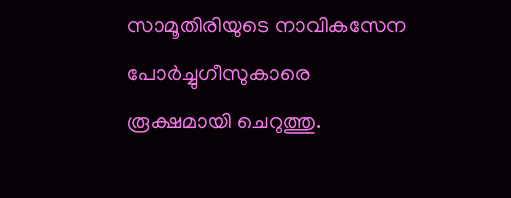സാമൂതിരിയുടെ നാവികസേന പോർച്ചുഗീസുകാരെ രൂക്ഷമായി ചെറുത്തു.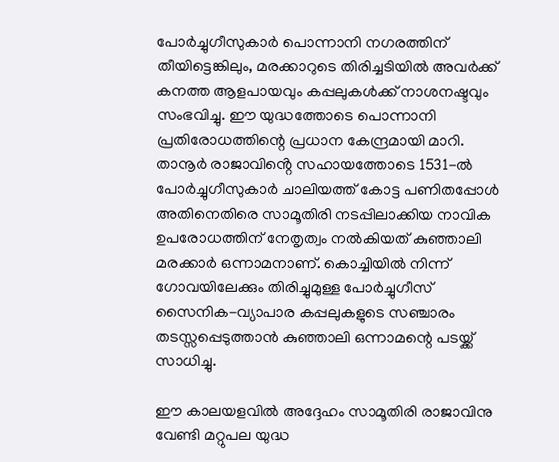പോർച്ചുഗീസുകാർ പൊന്നാനി നഗരത്തിന് തീയിട്ടെങ്കിലും, മരക്കാറുടെ തിരിച്ചടിയിൽ അവർക്ക് കനത്ത ആളപായവും കപ്പലുകൾക്ക് നാശനഷ്ടവും സംഭവിച്ചു. ഈ യുദ്ധത്തോടെ പൊന്നാനി പ്രതിരോധത്തിന്റെ പ്രധാന കേന്ദ്രമായി മാറി.  താനൂർ രാജാവിൻ്റെ സഹായത്തോടെ 1531-ൽ പോർച്ചുഗീസുകാർ ചാലിയത്ത് കോട്ട പണിതപ്പോൾ അതിനെതിരെ സാമൂതിരി നടപ്പിലാക്കിയ നാവിക ഉപരോധത്തിന് നേതൃത്വം നൽകിയത് കുഞ്ഞാലി മരക്കാർ ഒന്നാമനാണ്. കൊച്ചിയിൽ നിന്ന് ഗോവയിലേക്കും തിരിച്ചുമുള്ള പോർച്ചുഗീസ് സൈനിക-വ്യാപാര കപ്പലുകളുടെ സഞ്ചാരം തടസ്സപ്പെടുത്താൻ കുഞ്ഞാലി ഒന്നാമന്റെ പടയ്ക്ക് സാധിച്ചു.

ഈ കാലയളവിൽ അദ്ദേഹം സാമൂതിരി രാജാവിനു വേണ്ടി മറ്റുപല യുദ്ധ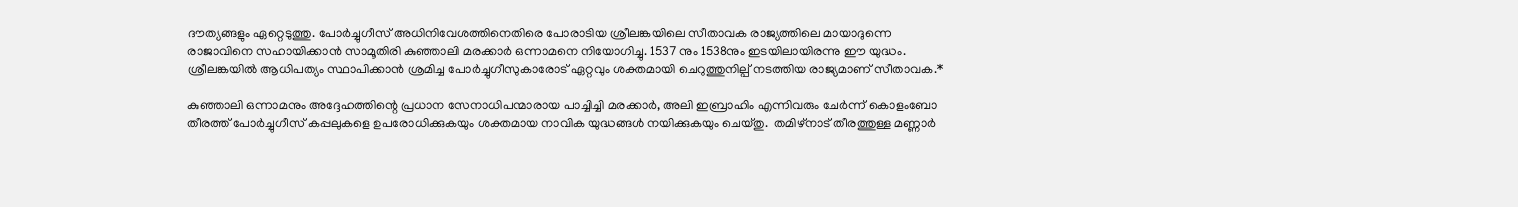ദൗത്യങ്ങളും ഏറ്റെടുത്തു. പോർച്ചുഗീസ് അധിനിവേശത്തിനെതിരെ പോരാടിയ ശ്രീലങ്കയിലെ സീതാവക രാജ്യത്തിലെ മായാദുന്നെ രാജാവിനെ സഹായിക്കാൻ സാമൂതിരി കുഞ്ഞാലി മരക്കാർ ഒന്നാമനെ നിയോഗിച്ചു. 1537 നും 1538നും ഇടയിലായിരന്നു ഈ യുദ്ധം.  ശ്രീലങ്കയിൽ ആധിപത്യം സ്ഥാപിക്കാൻ ശ്രമിച്ച പോർച്ചുഗീസുകാരോട് ഏറ്റവും ശക്തമായി ചെറുത്തുനില്പ് നടത്തിയ രാജ്യമാണ് സീതാവക.*

കുഞ്ഞാലി ഒന്നാമനും അദ്ദേഹത്തിന്റെ പ്രധാന സേനാധിപന്മാരായ പാച്ചിച്ചി മരക്കാർ, അലി ഇബ്രാഹിം എന്നിവരും ചേർന്ന് കൊളംബോ തീരത്ത് പോർച്ചുഗീസ് കപ്പലുകളെ ഉപരോധിക്കുകയും ശക്തമായ നാവിക യുദ്ധങ്ങൾ നയിക്കുകയും ചെയ്തു.  തമിഴ്‌നാട് തീരത്തുള്ള മണ്ണാർ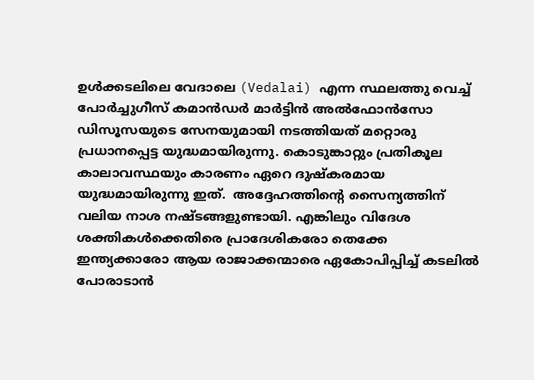ഉൾക്കടലിലെ വേദാലെ (Vedalai) എന്ന സ്ഥലത്തു വെച്ച് പോർച്ചുഗീസ് കമാൻഡർ മാർട്ടിൻ അൽഫോൻസോ ഡിസൂസയുടെ സേനയുമായി നടത്തിയത് മറ്റൊരു പ്രധാനപ്പെട്ട യുദ്ധമായിരുന്നു. കൊടുങ്കാറ്റും പ്രതികൂല കാലാവസ്ഥയും കാരണം ഏറെ ദുഷ്കരമായ യുദ്ധമായിരുന്നു ഇത്.  അദ്ദേഹത്തിൻ്റെ സൈന്യത്തിന് വലിയ നാശ നഷ്ടങ്ങളുണ്ടായി. എങ്കിലും വിദേശ ശക്തികൾക്കെതിരെ പ്രാദേശികരോ തെക്കേ ഇന്ത്യക്കാരോ ആയ രാജാക്കന്മാരെ ഏകോപിപ്പിച്ച് കടലിൽ പോരാടാൻ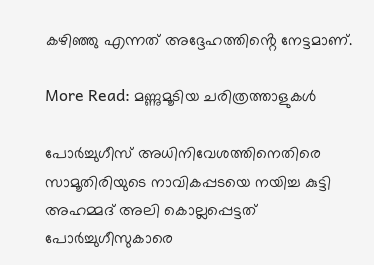കഴിഞ്ഞു എന്നത് അദ്ദേഹത്തിൻ്റെ നേട്ടമാണ്.

More Read: മണ്ണുമൂടിയ ചരിത്രത്താളുകൾ

പോർച്ചുഗീസ് അധിനിവേശത്തിനെതിരെ സാമൂതിരിയുടെ നാവികപ്പടയെ നയിച്ച കുട്ടി അഹമ്മദ് അലി കൊല്ലപ്പെട്ടത്    പോർച്ചുഗീസുകാരെ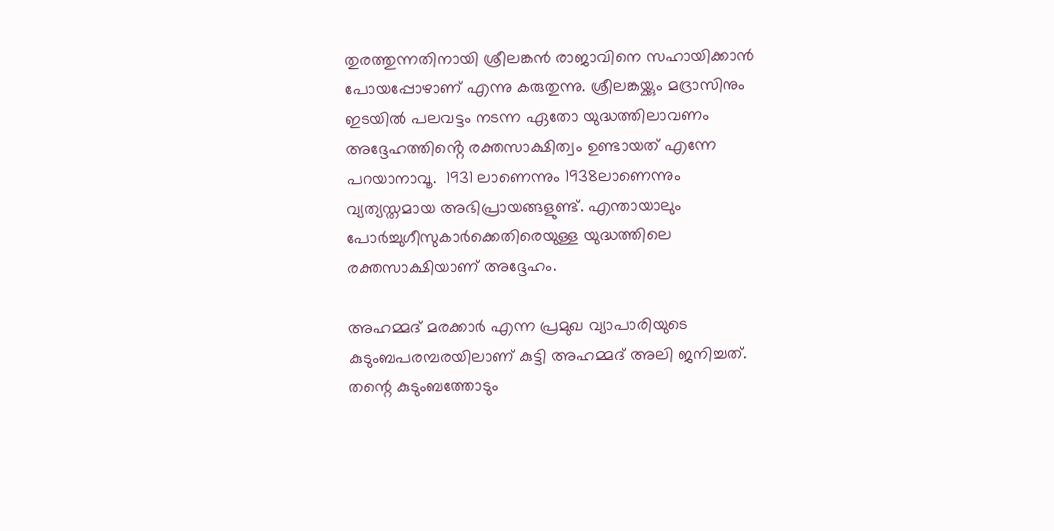തുരത്തുന്നതിനായി ശ്രീലങ്കൻ രാജാവിനെ സഹായിക്കാൻ പോയപ്പോഴാണ് എന്നു കരുതുന്നു. ശ്രീലങ്കയ്ക്കും മദ്രാസിനും ഇടയിൽ പലവട്ടം നടന്ന ഏതോ യുദ്ധത്തിലാവണം അദ്ദേഹത്തിൻ്റെ രക്തസാക്ഷിത്വം ഉണ്ടായത് എന്നേ പറയാനാവൂ.  1931 ലാണെന്നും 1938ലാണെന്നും വ്യത്യസ്തമായ അഭിപ്രായങ്ങളുണ്ട്. എന്തായാലും പോർച്ചുഗീസുകാർക്കെതിരെയുള്ള യുദ്ധത്തിലെ രക്തസാക്ഷിയാണ് അദ്ദേഹം.

അഹമ്മദ് മരക്കാർ എന്ന പ്രമുഖ വ്യാപാരിയുടെ കുടുംബപരമ്പരയിലാണ് കുട്ടി അഹമ്മദ് അലി ജനിച്ചത്. തന്റെ കുടുംബത്തോടും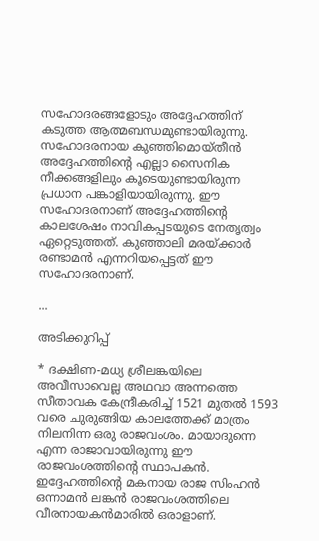സഹോദരങ്ങളോടും അദ്ദേഹത്തിന് കടുത്ത ആത്മബന്ധമുണ്ടായിരുന്നു.  സഹോദരനായ കുഞ്ഞിമൊയ്തീൻ  അദ്ദേഹത്തിന്റെ എല്ലാ സൈനിക നീക്കങ്ങളിലും കൂടെയുണ്ടായിരുന്ന പ്രധാന പങ്കാളിയായിരുന്നു. ഈ സഹോദരനാണ് അദ്ദേഹത്തിന്റെ കാലശേഷം നാവികപ്പടയുടെ നേതൃത്വം ഏറ്റെടുത്തത്. കുഞ്ഞാലി മരയ്ക്കാർ രണ്ടാമൻ എന്നറിയപ്പെട്ടത് ഈ സഹോദരനാണ്.

...

അടിക്കുറിപ്പ്

* ദക്ഷിണ-മധ്യ ശ്രീലങ്കയിലെ അവീസാവെല്ല അഥവാ അന്നത്തെ സീതാവക കേന്ദ്രീകരിച്ച് 1521 മുതൽ 1593 വരെ ചുരുങ്ങിയ കാലത്തേക്ക് മാത്രം നിലനിന്ന ഒരു രാജവംശം. മായാദുന്നെ എന്ന രാജാവായിരുന്നു ഈ രാജവംശത്തിൻ്റെ സ്ഥാപകൻ. ഇദ്ദേഹത്തിൻ്റെ മകനായ രാജ സിംഹൻ ഒന്നാമൻ ലങ്കൻ രാജവംശത്തിലെ വീരനായകൻമാരിൽ ഒരാളാണ്.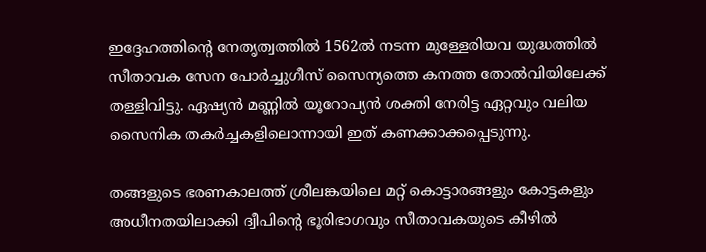ഇദ്ദേഹത്തിൻ്റെ നേതൃത്വത്തിൽ 1562ൽ നടന്ന മുള്ളേരിയവ യുദ്ധത്തിൽ സീതാവക സേന പോർച്ചുഗീസ് സൈന്യത്തെ കനത്ത തോൽവിയിലേക്ക് തള്ളിവിട്ടു. ഏഷ്യൻ മണ്ണിൽ യൂറോപ്യൻ ശക്തി നേരിട്ട ഏറ്റവും വലിയ സൈനിക തകർച്ചകളിലൊന്നായി ഇത് കണക്കാക്കപ്പെടുന്നു.

തങ്ങളുടെ ഭരണകാലത്ത് ശ്രീലങ്കയിലെ മറ്റ് കൊട്ടാരങ്ങളും കോട്ടകളും  അധീനതയിലാക്കി ദ്വീപിന്റെ ഭൂരിഭാഗവും സീതാവകയുടെ കീഴിൽ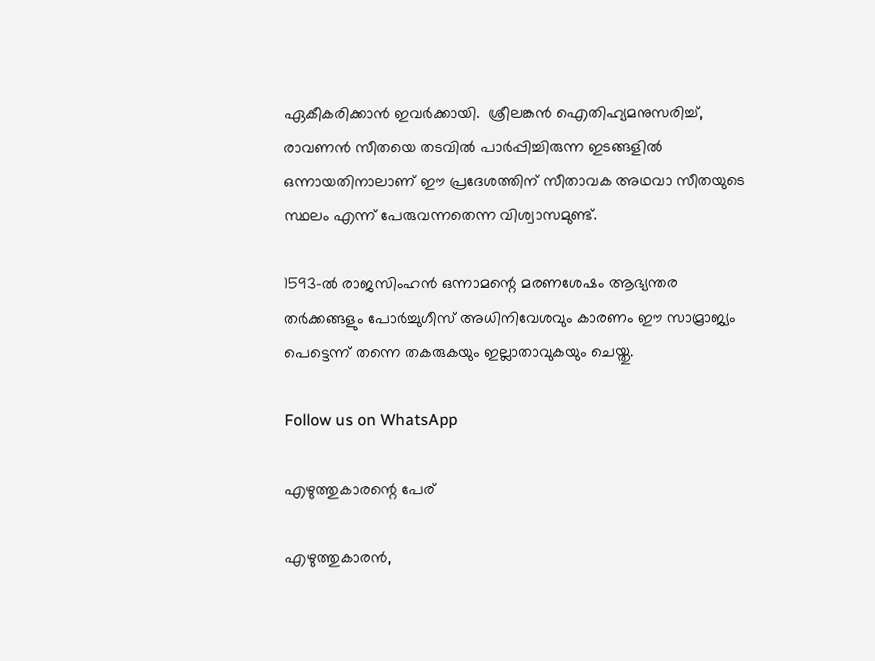ഏകീകരിക്കാൻ ഇവർക്കായി.  ശ്രീലങ്കൻ ഐതിഹ്യമനുസരിച്ച്, രാവണൻ സീതയെ തടവിൽ പാർപ്പിച്ചിരുന്ന ഇടങ്ങളിൽ ഒന്നായതിനാലാണ് ഈ പ്രദേശത്തിന് സീതാവക അഥവാ സീതയുടെ സ്ഥലം എന്ന് പേരുവന്നതെന്ന വിശ്വാസമുണ്ട്.

1593-ൽ രാജസിംഹൻ ഒന്നാമന്റെ മരണശേഷം ആഭ്യന്തര തർക്കങ്ങളും പോർച്ചുഗീസ് അധിനിവേശവും കാരണം ഈ സാമ്രാജ്യം പെട്ടെന്ന് തന്നെ തകരുകയും ഇല്ലാതാവുകയും ചെയ്തു.

Follow us on WhatsApp

എഴുത്തുകാരന്റെ പേര്

എഴുത്തുകാരൻ,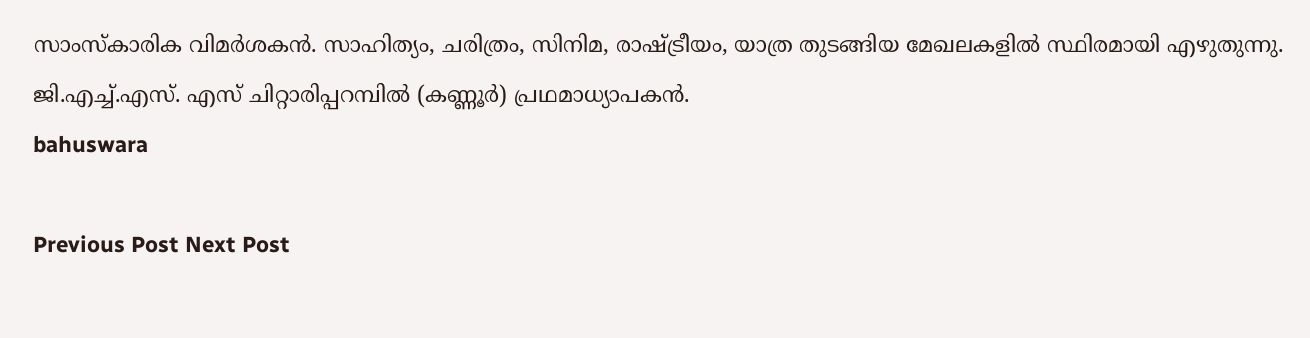സാംസ്കാരിക വിമർശകൻ. സാഹിത്യം, ചരിത്രം, സിനിമ, രാഷ്ട്രീയം, യാത്ര തുടങ്ങിയ മേഖലകളിൽ സ്ഥിരമായി എഴുതുന്നു. ജി.എച്ച്.എസ്. എസ്‌ ചിറ്റാരിപ്പറമ്പിൽ (കണ്ണൂർ) പ്രഥമാധ്യാപകൻ.
bahuswara

Previous Post Next Post